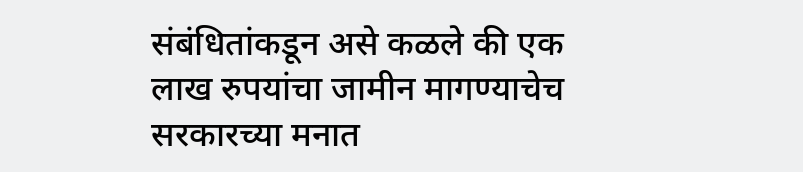संबंधितांकडून असे कळले की एक लाख रुपयांचा जामीन मागण्याचेच सरकारच्या मनात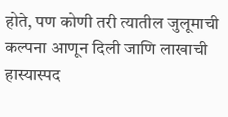होते, पण कोणी तरी त्यातील जुलूमाची कल्पना आणून दिली जाणि लाखाची हास्यास्पद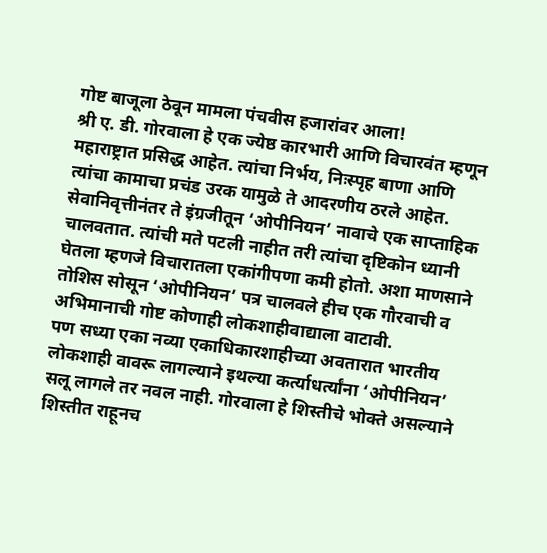गोष्ट बाजूला ठेवून मामला पंचवीस हजारांवर आला!
श्री ए. डी. गोरवाला हे एक ज्येष्ठ कारभारी आणि विचारवंत म्हणून महाराष्ट्रात प्रसिद्ध आहेत. त्यांचा निर्भय, निःस्पृह बाणा आणि त्यांचा कामाचा प्रचंड उरक यामुळे ते आदरणीय ठरले आहेत. सेवानिवृत्तीनंतर ते इंग्रजीतून ‘ओपीनियन’ नावाचे एक साप्ताहिक चालवतात. त्यांची मते पटली नाहीत तरी त्यांचा दृष्टिकोन ध्यानी घेतला म्हणजे विचारातला एकांगीपणा कमी होतो. अशा माणसाने तोशिस सोसून ‘ओपीनियन’ पत्र चालवले हीच एक गौरवाची व अभिमानाची गोष्ट कोणाही लोकशाहीवाद्याला वाटावी.
पण सध्या एका नव्या एकाधिकारशाहीच्या अवतारात भारतीय लोकशाही वावरू लागल्याने इथल्या कर्त्याधर्त्यांना ‘ओपीनियन’ सलू लागले तर नवल नाही. गोरवाला हे शिस्तीचे भोक्ते असल्याने शिस्तीत राहूनच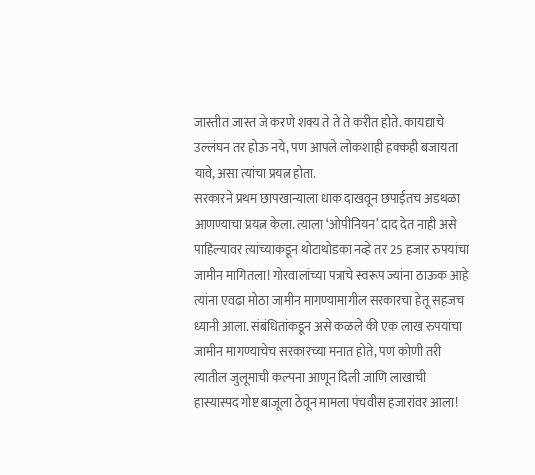जास्तीत जास्त जे करणे शक्य ते ते ते करीत होते. कायद्याचे उल्लंघन तर होऊ नये, पण आपले लोकशाही हक्कही बजायता यावे, असा त्यांचा प्रयत्न होता.
सरकारने प्रथम छापखान्याला धाक दाखवून छपाईतच अडथळा आणण्याचा प्रयत्न केला. त्याला ‘ओपीनियन’ दाद देत नाही असे पाहिल्यावर त्यांच्याकडून थोटाथोडका नव्हे तर 25 हजार रुपयांचा जामीन मागितला! गोरवालांच्या पत्राचे स्वरूप ज्यांना ठाऊक आहे त्यांना एवढा मोठा जामीन मागण्यामागील सरकारचा हेतू सहजच ध्यानी आला. संबंधितांकडून असे कळले की एक लाख रुपयांचा जामीन मागण्याचेच सरकारच्या मनात होते, पण कोणी तरी त्यातील जुलूमाची कल्पना आणून दिली जाणि लाखाची हास्यास्पद गोष्ट बाजूला ठेवून मामला पंचवीस हजारांवर आला!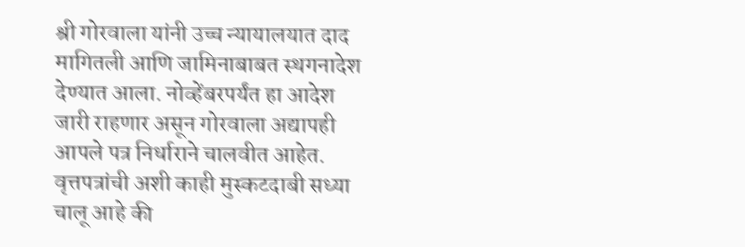श्री गोरवाला यांनी उच्च न्यायालयात दाद मागितली आणि जामिनाबाबत स्थगनादेश देण्यात आला. नोव्हेंबरपर्यंत हा आदेश जारी राहणार असून गोरवाला अद्यापही आपले पत्र निर्धाराने चालवीत आहेत. वृत्तपत्रांची अशी काही मुस्कटदाबी सध्या चालू आहे की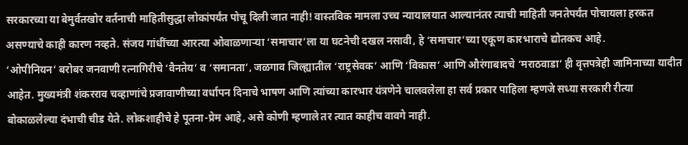सरकारच्या या बेमुर्वतखोर वर्तनाची माहितीसुद्धा लोकांपर्यंत पोचू दिली जात नाही! वास्तविक मामला उच्च न्यायालयात आल्यानंतर त्याची माहिती जनतेपर्यंत पोचायला हरकत असण्याचे काही कारण नव्हते. संजय गांधींच्या आरत्या ओवाळणाऱ्या ‘समाचार’ला या घटनेची दखल नसावी, हे ‘समाचार’च्या एकूण कारभाराचे द्योतकच आहे.
‘ओपीनियन’ बरोबर जनवाणी रत्नागिरीचे ‘वैनतेय’ व ‘समानता’, जळगाव जिल्ह्यातील ‘राष्ट्रसेवक’ आणि ‘विकास’ आणि औरंगाबादचे ‘मराठवाडा’ ही वृत्तपत्रेही जामिनाच्या यादीत आहेत. मुख्यमंत्री शंकरराव चव्हाणांचे प्रजावाणीच्या वर्धापन दिनाचे भाषण आणि त्यांच्या कारभार यंत्रणेने चालवलेला हा सर्व प्रकार पाहिला म्हणजे सध्या सरकारी रीत्या बोकाळलेल्या दंभाची चीड येते. लोकशाहीचे हे पूतना-प्रेम आहे, असे कोणी म्हणाले तर त्यात काहीच वावगे नाही.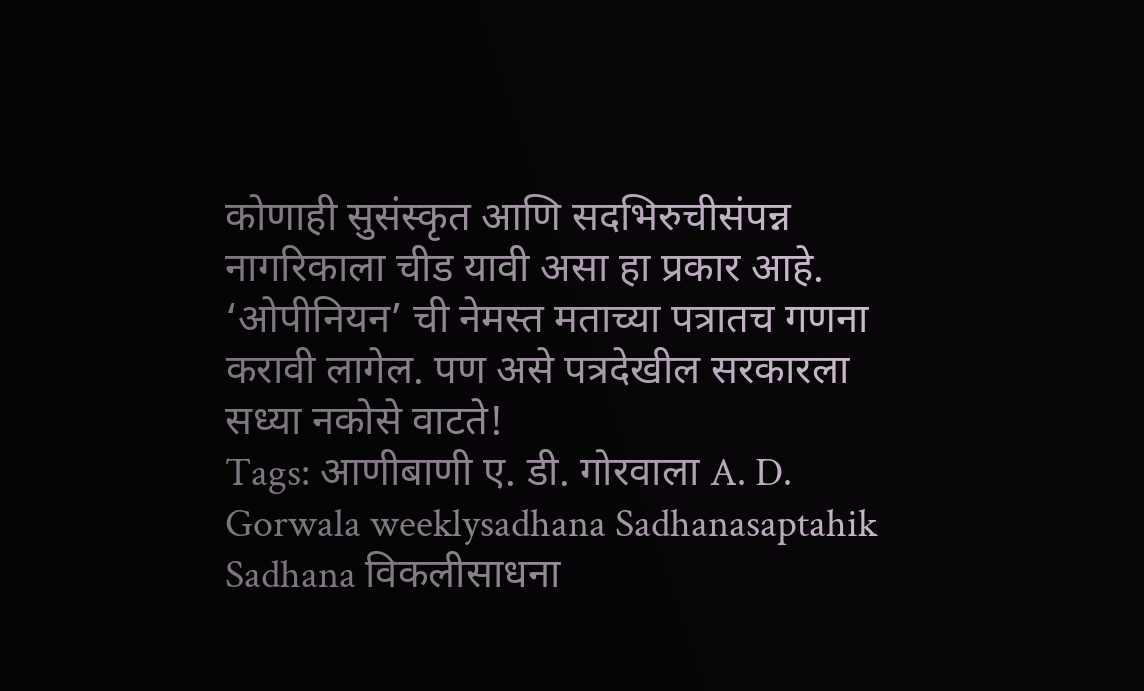कोणाही सुसंस्कृत आणि सदभिरुचीसंपन्न नागरिकाला चीड यावी असा हा प्रकार आहे.
‘ओपीनियन’ ची नेमस्त मताच्या पत्रातच गणना करावी लागेल. पण असे पत्रदेखील सरकारला सध्या नकोसे वाटते!
Tags: आणीबाणी ए. डी. गोरवाला A. D. Gorwala weeklysadhana Sadhanasaptahik Sadhana विकलीसाधना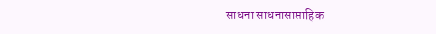साधना साधनासाप्ताहिक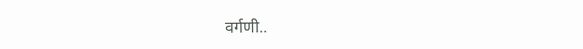वर्गणी..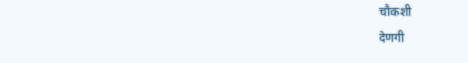चौकशी
देणगी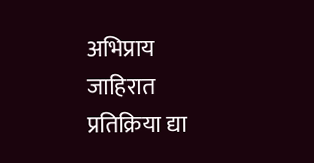अभिप्राय
जाहिरात
प्रतिक्रिया द्या